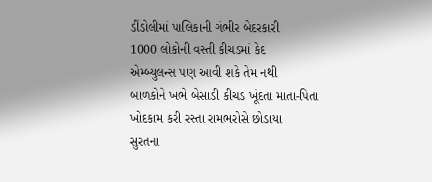ડીંડોલીમાં પાલિકાની ગંભીર બેદરકારી
1000 લોકોની વસ્તી કીચડમાં કેદ
એમ્બ્યુલન્સ પણ આવી શકે તેમ નથી
બાળકોને ખભે બેસાડી કીચડ ખૂંદતા માતા-પિતા
ખોદકામ કરી રસ્તા રામભરોસે છોડાયા
સુરતના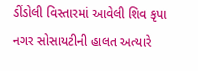ડીંડોલી વિસ્તારમાં આવેલી શિવ કૃપા નગર સોસાયટીની હાલત અત્યારે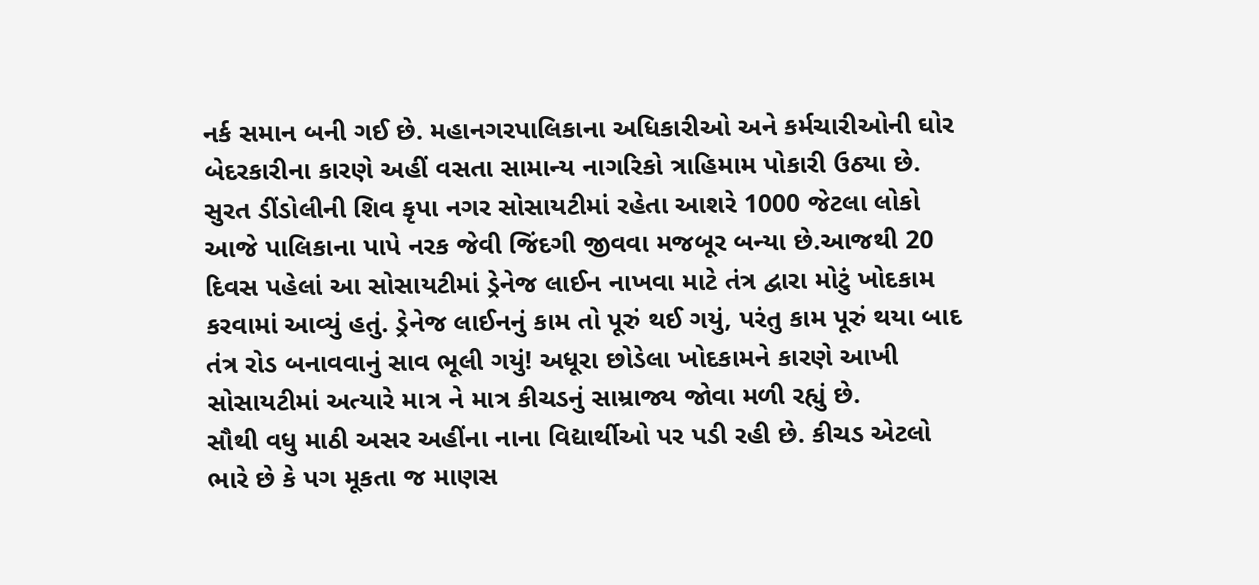નર્ક સમાન બની ગઈ છે. મહાનગરપાલિકાના અધિકારીઓ અને કર્મચારીઓની ઘોર બેદરકારીના કારણે અહીં વસતા સામાન્ય નાગરિકો ત્રાહિમામ પોકારી ઉઠ્યા છે.
સુરત ડીંડોલીની શિવ કૃપા નગર સોસાયટીમાં રહેતા આશરે 1000 જેટલા લોકો આજે પાલિકાના પાપે નરક જેવી જિંદગી જીવવા મજબૂર બન્યા છે.આજથી 20 દિવસ પહેલાં આ સોસાયટીમાં ડ્રેનેજ લાઈન નાખવા માટે તંત્ર દ્વારા મોટું ખોદકામ કરવામાં આવ્યું હતું. ડ્રેનેજ લાઈનનું કામ તો પૂરું થઈ ગયું, પરંતુ કામ પૂરું થયા બાદ તંત્ર રોડ બનાવવાનું સાવ ભૂલી ગયું! અધૂરા છોડેલા ખોદકામને કારણે આખી સોસાયટીમાં અત્યારે માત્ર ને માત્ર કીચડનું સામ્રાજ્ય જોવા મળી રહ્યું છે.
સૌથી વધુ માઠી અસર અહીંના નાના વિદ્યાર્થીઓ પર પડી રહી છે. કીચડ એટલો ભારે છે કે પગ મૂકતા જ માણસ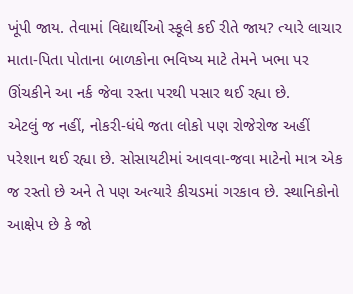ખૂંપી જાય. તેવામાં વિદ્યાર્થીઓ સ્કૂલે કઈ રીતે જાય? ત્યારે લાચાર માતા-પિતા પોતાના બાળકોના ભવિષ્ય માટે તેમને ખભા પર ઊંચકીને આ નર્ક જેવા રસ્તા પરથી પસાર થઈ રહ્યા છે.
એટલું જ નહીં, નોકરી-ધંધે જતા લોકો પણ રોજેરોજ અહીં પરેશાન થઈ રહ્યા છે. સોસાયટીમાં આવવા-જવા માટેનો માત્ર એક જ રસ્તો છે અને તે પણ અત્યારે કીચડમાં ગરકાવ છે. સ્થાનિકોનો આક્ષેપ છે કે જો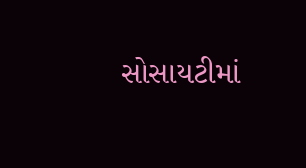સોસાયટીમાં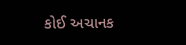કોઈ અચાનક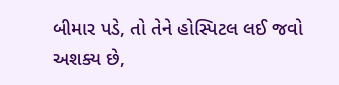બીમાર પડે, તો તેને હોસ્પિટલ લઈ જવો અશક્ય છે,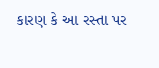કારણ કે આ રસ્તા પર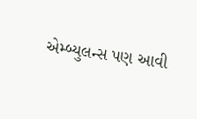એમ્બ્યુલન્સ પણ આવી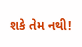શકે તેમ નથી!